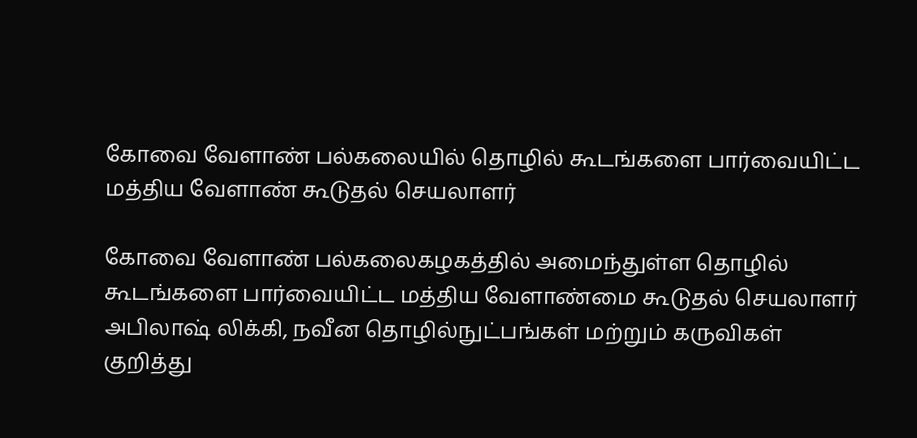கோவை வேளாண் பல்கலையில் தொழில் கூடங்களை பார்வையிட்ட மத்திய வேளாண் கூடுதல் செயலாளர்

கோவை வேளாண் பல்கலைகழகத்தில் அமைந்துள்ள தொழில் கூடங்களை பார்வையிட்ட மத்திய வேளாண்மை கூடுதல் செயலாளர் அபிலாஷ் லிக்கி, நவீன தொழில்நுட்பங்கள் மற்றும் கருவிகள் குறித்து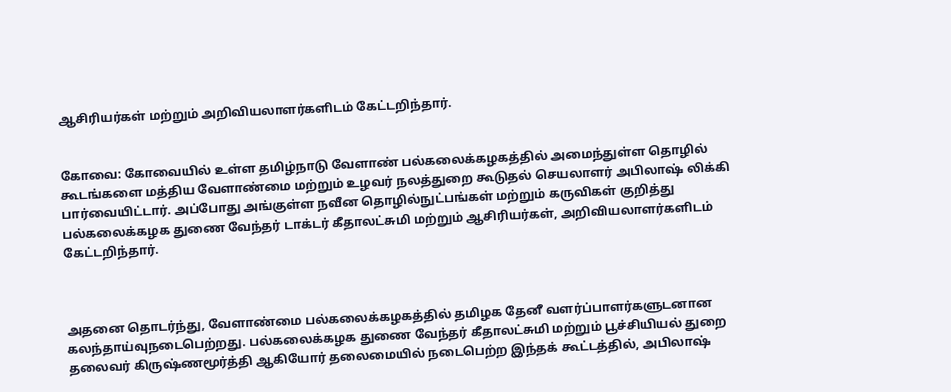ஆசிரியர்கள் மற்றும் அறிவியலாளர்களிடம் கேட்டறிந்தார்.


கோவை: கோவையில் உள்ள தமிழ்நாடு வேளாண் பல்கலைக்கழகத்தில் அமைந்துள்ள தொழில் கூடங்களை மத்திய வேளாண்மை மற்றும் உழவர் நலத்துறை கூடுதல் செயலாளர் அபிலாஷ் லிக்கி பார்வையிட்டார். அப்போது அங்குள்ள நவீன தொழில்நுட்பங்கள் மற்றும் கருவிகள் குறித்து பல்கலைக்கழக துணை வேந்தர் டாக்டர் கீதாலட்சுமி மற்றும் ஆசிரியர்கள், அறிவியலாளர்களிடம் கேட்டறிந்தார்.



அதனை தொடர்ந்து, வேளாண்மை பல்கலைக்கழகத்தில் தமிழக தேனீ வளர்ப்பாளர்களுடனான கலந்தாய்வுநடைபெற்றது. பல்கலைக்கழக துணை வேந்தர் கீதாலட்சுமி மற்றும் பூச்சியியல் துறை தலைவர் கிருஷ்ணமூர்த்தி ஆகியோர் தலைமையில் நடைபெற்ற இந்தக் கூட்டத்தில், அபிலாஷ்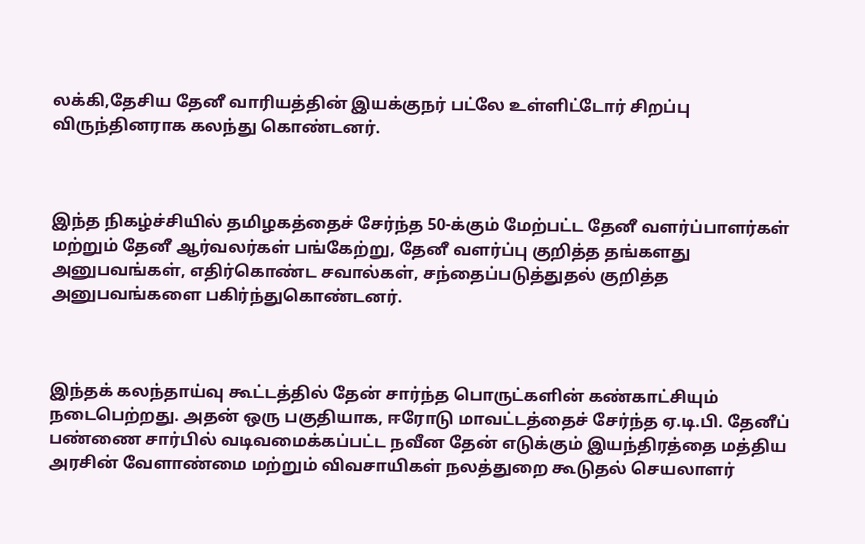லக்கி,தேசிய தேனீ வாரியத்தின் இயக்குநர் பட்லே உள்ளிட்டோர் சிறப்பு விருந்தினராக கலந்து கொண்டனர்.



இந்த நிகழ்ச்சியில் தமிழகத்தைச் சேர்ந்த 50-க்கும் மேற்பட்ட தேனீ வளர்ப்பாளர்கள் மற்றும் தேனீ ஆர்வலர்கள் பங்கேற்று, தேனீ வளர்ப்பு குறித்த தங்களது அனுபவங்கள், எதிர்கொண்ட சவால்கள், சந்தைப்படுத்துதல் குறித்த அனுபவங்களை பகிர்ந்துகொண்டனர்.



இந்தக் கலந்தாய்வு கூட்டத்தில் தேன் சார்ந்த பொருட்களின் கண்காட்சியும் நடைபெற்றது. அதன் ஒரு பகுதியாக, ஈரோடு மாவட்டத்தைச் சேர்ந்த ஏ.டி.பி. தேனீப் பண்ணை சார்பில் வடிவமைக்கப்பட்ட நவீன தேன் எடுக்கும் இயந்திரத்தை மத்திய அரசின் வேளாண்மை மற்றும் விவசாயிகள் நலத்துறை கூடுதல் செயலாளர்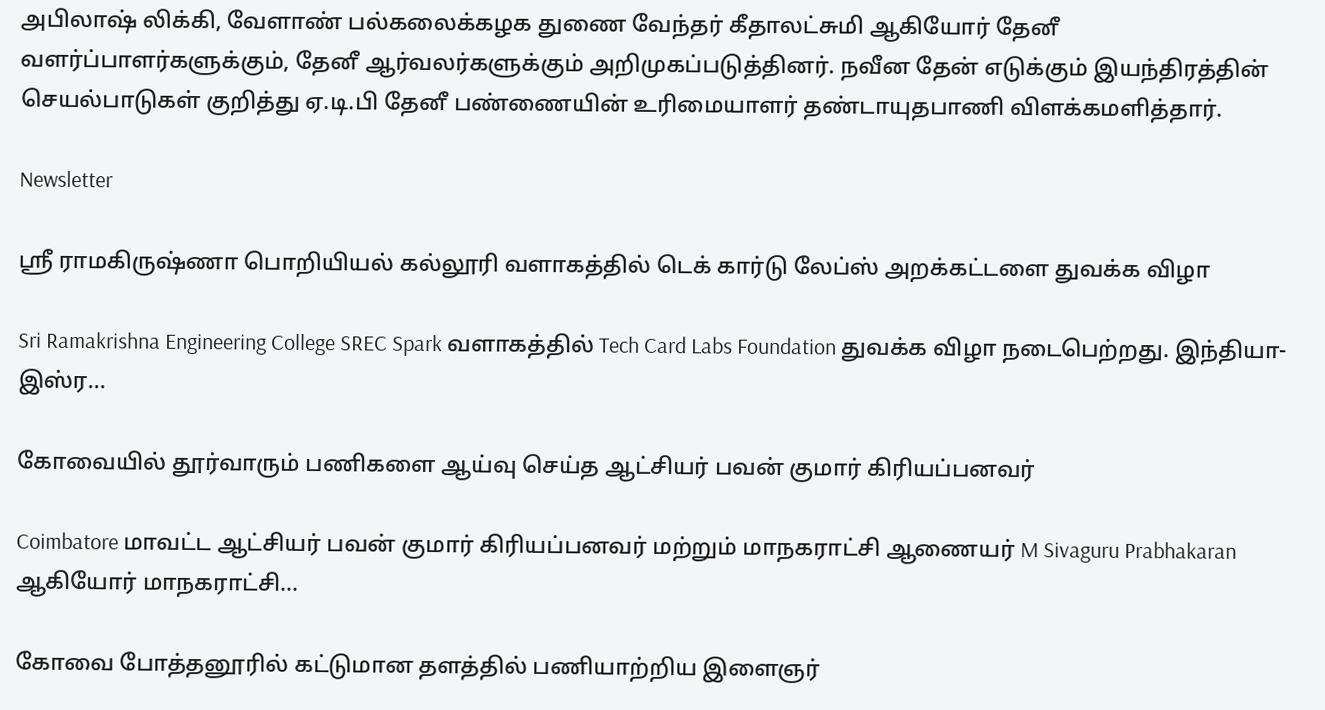அபிலாஷ் லிக்கி, வேளாண் பல்கலைக்கழக துணை வேந்தர் கீதாலட்சுமி ஆகியோர் தேனீ வளர்ப்பாளர்களுக்கும், தேனீ ஆர்வலர்களுக்கும் அறிமுகப்படுத்தினர். நவீன தேன் எடுக்கும் இயந்திரத்தின் செயல்பாடுகள் குறித்து ஏ.டி.பி தேனீ பண்ணையின் உரிமையாளர் தண்டாயுதபாணி விளக்கமளித்தார்.

Newsletter

ஸ்ரீ ராமகிருஷ்ணா பொறியியல் கல்லூரி வளாகத்தில் டெக் கார்டு லேப்ஸ் அறக்கட்டளை துவக்க விழா

Sri Ramakrishna Engineering College SREC Spark வளாகத்தில் Tech Card Labs Foundation துவக்க விழா நடைபெற்றது. இந்தியா-இஸ்ர...

கோவையில் தூர்வாரும் பணிகளை ஆய்வு செய்த ஆட்சியர் பவன் குமார் கிரியப்பனவர்

Coimbatore மாவட்ட ஆட்சியர் பவன் குமார் கிரியப்பனவர் மற்றும் மாநகராட்சி ஆணையர் M Sivaguru Prabhakaran ஆகியோர் மாநகராட்சி...

கோவை போத்தனூரில் கட்டுமான தளத்தில் பணியாற்றிய இளைஞர்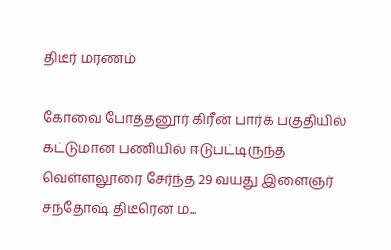திடீர் மரணம்

கோவை போத்தனூர் கிரீன் பார்க் பகுதியில் கட்டுமான பணியில் ஈடுபட்டிருந்த வெள்ளலூரை சேர்ந்த 29 வயது இளைஞர் சந்தோஷ் திடீரென ம...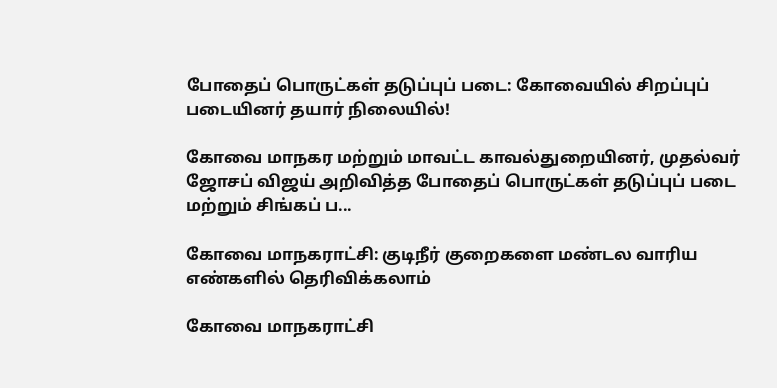போதைப் பொருட்கள் தடுப்புப் படை: கோவையில் சிறப்புப் படையினர் தயார் நிலையில்!

கோவை மாநகர மற்றும் மாவட்ட காவல்துறையினர், முதல்வர் ஜோசப் விஜய் அறிவித்த போதைப் பொருட்கள் தடுப்புப் படை மற்றும் சிங்கப் ப...

கோவை மாநகராட்சி: குடிநீர் குறைகளை மண்டல வாரிய எண்களில் தெரிவிக்கலாம்

கோவை மாநகராட்சி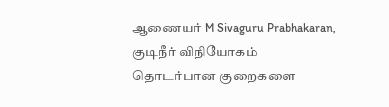ஆணையர் M Sivaguru Prabhakaran, குடிநீர் விநியோகம் தொடர்பான குறைகளை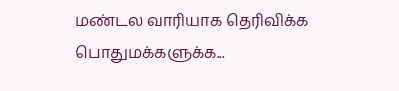மண்டல வாரியாக தெரிவிக்க பொதுமக்களுக்க...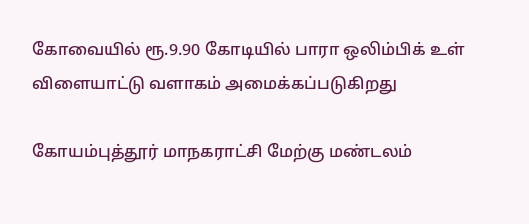கோவையில் ரூ.9.90 கோடியில் பாரா ஒலிம்பிக் உள் விளையாட்டு வளாகம் அமைக்கப்படுகிறது

கோயம்புத்தூர் மாநகராட்சி மேற்கு மண்டலம்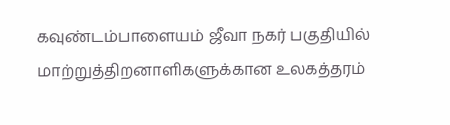கவுண்டம்பாளையம் ஜீவா நகர் பகுதியில் மாற்றுத்திறனாளிகளுக்கான உலகத்தரம்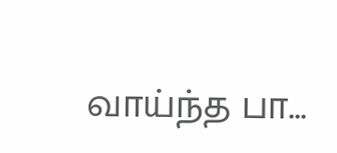வாய்ந்த பா...